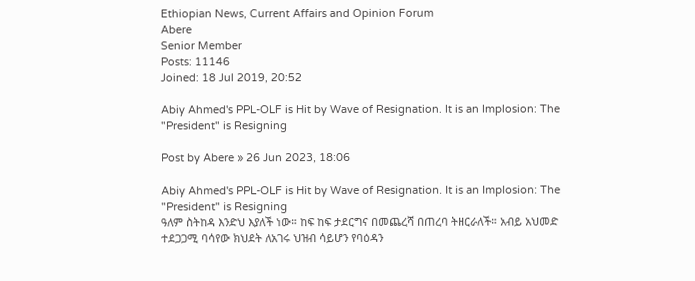Ethiopian News, Current Affairs and Opinion Forum
Abere
Senior Member
Posts: 11146
Joined: 18 Jul 2019, 20:52

Abiy Ahmed's PPL-OLF is Hit by Wave of Resignation. It is an Implosion: The "President" is Resigning

Post by Abere » 26 Jun 2023, 18:06

Abiy Ahmed's PPL-OLF is Hit by Wave of Resignation. It is an Implosion: The "President" is Resigning
ዓለም ስትከዳ እንድህ እያለች ነው። ከፍ ከፍ ታደርግና በመጨረሻ በጠረባ ትዘርራለች። አብይ አህመድ ተደጋጋሚ ባሳየው ክህደት ለአገሩ ህዝብ ሳይሆን የባዕዳን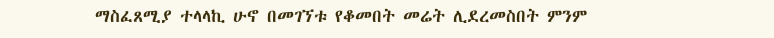ማስፈጸሚያ ተላላኪ ሁኖ በመገኘቱ የቆመበት መሬት ሊደረመስበት ምንም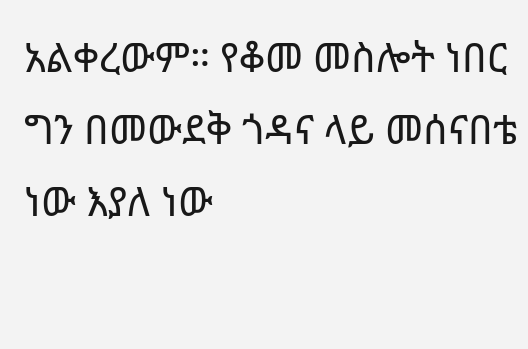አልቀረውም። የቆመ መስሎት ነበር ግን በመውደቅ ጎዳና ላይ መሰናበቴ ነው እያለ ነው